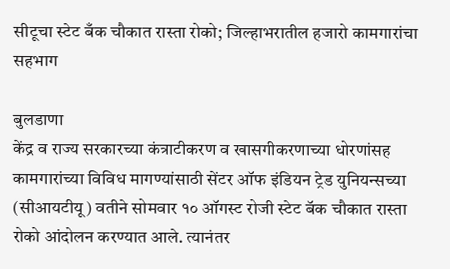सीटूचा स्टेट बँक चौकात रास्ता रोको; जिल्हाभरातील हजारो कामगारांचा सहभाग

बुलडाणा
केंद्र व राज्य सरकारच्या कंत्राटीकरण व खासगीकरणाच्या धोरणांसह कामगारांच्या विविध मागण्यांसाठी सेंटर ऑफ इंडियन ट्रेड युनियन्सच्या (सीआयटीयू) वतीने सोमवार १० ऑगस्ट रोजी स्टेट बॅक चौकात रास्ता रोको आंदोलन करण्यात आले. त्यानंतर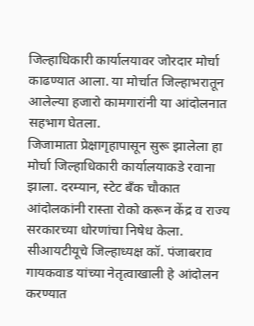जिल्हाधिकारी कार्यालयावर जोरदार मोर्चा काढण्यात आला. या मोर्चात जिल्हाभरातून आलेल्या हजारो कामगारांनी या आंदोलनात सहभाग घेतला.
जिजामाता प्रेक्षागृहापासून सुरू झालेला हा मोर्चा जिल्हाधिकारी कार्यालयाकडे रवाना झाला. दरम्यान, स्टेट बँक चौकात आंदोलकांनी रास्ता रोको करून केंद्र व राज्य सरकारच्या धोरणांचा निषेध केला. सीआयटीयूचे जिल्हाध्यक्ष कॉ. पंजाबराव गायकवाड यांच्या नेतृत्वाखाली हे आंदोलन करण्यात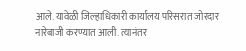आले. यावेळी जिल्हाधिकारी कार्यालय परिसरात जोरदार नारेबाजी करण्यात आली. त्यानंतर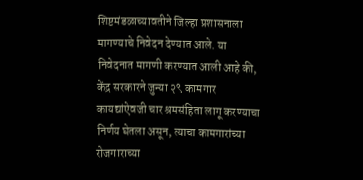शिष्टमंडळाच्यावतीने जिल्हा प्रशासनाला मागण्याचे निवेदन देण्यात आले. या निवेदनात मागणी करण्यात आली आहे की, केंद्र सरकारने जुन्या २९ कामगार कायद्यांऐवजी चार श्रमसंहिता लागू करण्याचा निर्णय घेतला असून, त्याचा कामगारांच्या रोजगाराच्या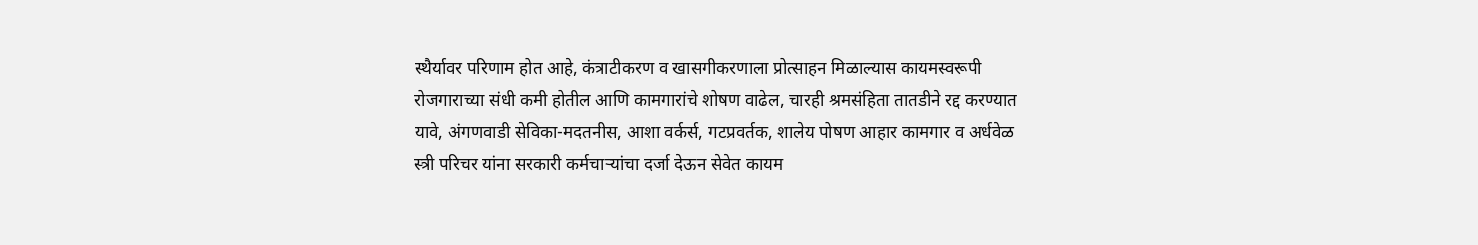स्थैर्यावर परिणाम होत आहे, कंत्राटीकरण व खासगीकरणाला प्रोत्साहन मिळाल्यास कायमस्वरूपी रोजगाराच्या संधी कमी होतील आणि कामगारांचे शोषण वाढेल, चारही श्रमसंहिता तातडीने रद्द करण्यात यावे, अंगणवाडी सेविका-मदतनीस, आशा वर्कर्स, गटप्रवर्तक, शालेय पोषण आहार कामगार व अर्धवेळ स्त्री परिचर यांना सरकारी कर्मचाऱ्यांचा दर्जा देऊन सेवेत कायम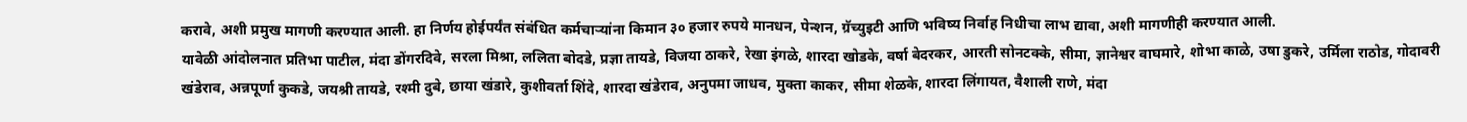करावे, अशी प्रमुख मागणी करण्यात आली. हा निर्णय होईपर्यंत संबंधित कर्मचाऱ्यांना किमान ३० हजार रुपये मानधन, पेन्शन, ग्रॅच्युइटी आणि भविष्य निर्वाह निधीचा लाभ द्यावा, अशी मागणीही करण्यात आली.
यावेळी आंदोलनात प्रतिभा पाटील, मंदा डोंगरदिवे, सरला मिश्रा, ललिता बोदडे, प्रज्ञा तायडे, विजया ठाकरे, रेखा इंगळे, शारदा खोडके, वर्षा बेदरकर, आरती सोनटक्के, सीमा, ज्ञानेश्वर वाघमारे, शोभा काळे, उषा डुकरे, उर्मिला राठोड, गोदावरी खंडेराव, अन्नपूर्णा कुकडे, जयश्री तायडे, रश्मी दुबे, छाया खंडारे, कुशीवर्ता शिंदे, शारदा खंडेराव, अनुपमा जाधव, मुक्ता काकर, सीमा शेळके, शारदा लिंगायत, वैशाली राणे, मंदा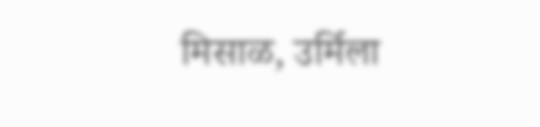मिसाळ, उर्मिला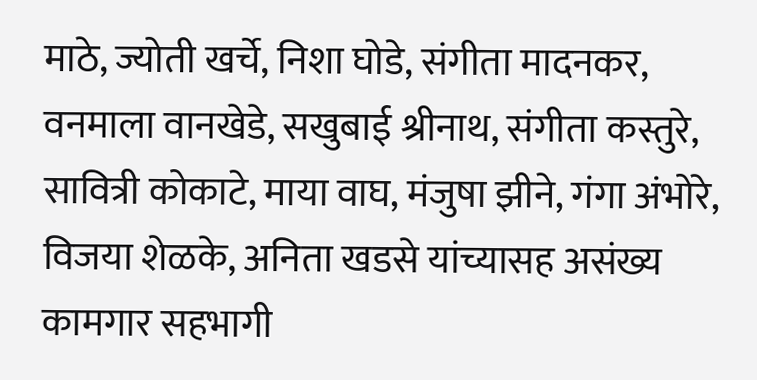माठे, ज्योती खर्चे, निशा घोडे, संगीता मादनकर, वनमाला वानखेडे, सखुबाई श्रीनाथ, संगीता कस्तुरे, सावित्री कोकाटे, माया वाघ, मंजुषा झीने, गंगा अंभोरे, विजया शेळके, अनिता खडसे यांच्यासह असंख्य कामगार सहभागी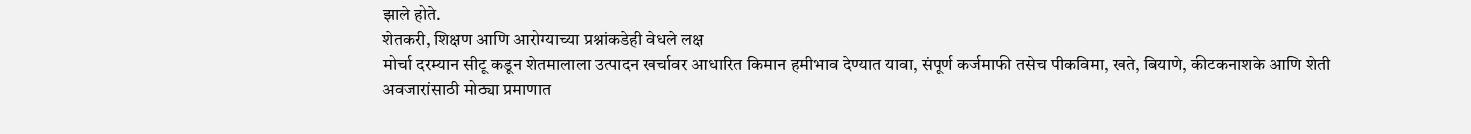झाले होते.
शेतकरी, शिक्षण आणि आरोग्याच्या प्रश्नांकडेही वेधले लक्ष
मोर्चा दरम्यान सीटू कडून शेतमालाला उत्पादन खर्चावर आधारित किमान हमीभाव देण्यात यावा, संपूर्ण कर्जमाफी तसेच पीकविमा, खते, बियाणे, कीटकनाशके आणि शेती अवजारांसाठी मोठ्या प्रमाणात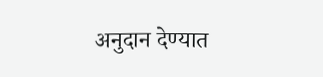अनुदान देण्यात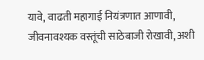यावे, वाढती महागाई नियंत्रणात आणावी, जीवनावश्यक वस्तूंची साठेबाजी रोखावी, अशी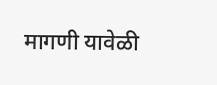मागणी यावेळी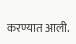करण्यात आली.